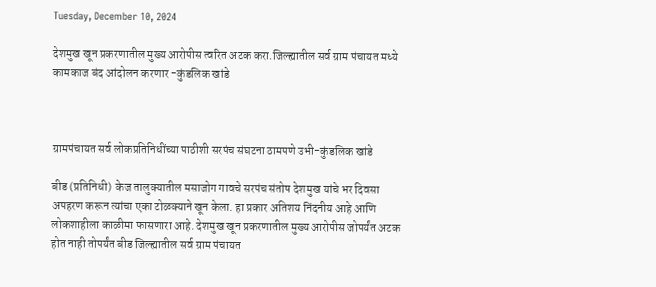Tuesday, December 10, 2024

देशमुख खून प्रकरणातील मुख्य आरोपीस त्वरित अटक करा.जिल्ह्यातील सर्व ग्राम पंचायत मध्ये कामकाज बंद आंदोलन करणार -कुंडलिक खांडे



ग्रामपंचायत सर्व लोकप्रतिनिधींच्या पाठीशी सरपंच संघटना ठामपणे उभी-कुंडलिक खांडे

बीड (प्रतिनिधी)  केज तालुक्यातील मसाजोग गावचे सरपंच संतोष देशमुख यांचे भर दिवसा अपहरण करून त्यांचा एका टोळक्याने खून केला. हा प्रकार अतिशय निंदनीय आहे आणि लोकशाहीला काळीमा फासणारा आहे. देशमुख खून प्रकरणातील मुख्य आरोपीस जोपर्यंत अटक होत नाही तोपर्यंत बीड जिल्ह्यातील सर्व ग्राम पंचायत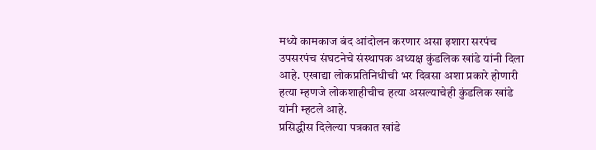मध्ये कामकाज बंद आंदोलन करणार असा इशारा सरपंच उपसरपंच संघटनेचे संस्थापक अध्यक्ष कुंडलिक खांडे यांनी दिला आहे. एखाद्या लोकप्रतिनिधीची भर दिवसा अशा प्रकारे होणारी हत्या म्हणजे लोकशाहीचीच हत्या असल्याचेही कुंडलिक खांडे यांनी म्हटले आहे.
प्रसिद्धीस दिलेल्या पत्रकात खांडे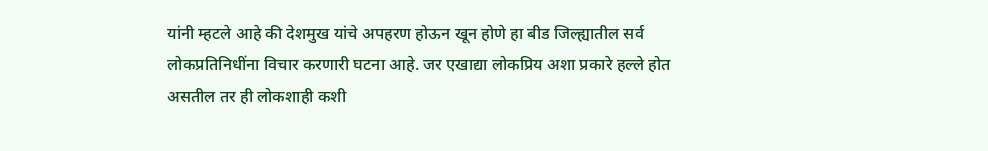यांनी म्हटले आहे की देशमुख यांचे अपहरण होऊन खून होणे हा बीड जिल्ह्यातील सर्व लोकप्रतिनिधींना विचार करणारी घटना आहे. जर एखाद्या लोकप्रिय अशा प्रकारे हल्ले होत असतील तर ही लोकशाही कशी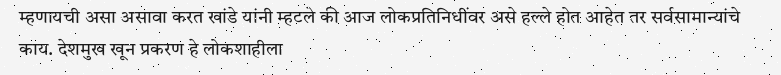म्हणायची असा असावा करत खांडे यांनी म्हटले की आज लोकप्रतिनिधींवर असे हल्ले होत आहेत तर सर्वसामान्यांचे काय. देशमुख खून प्रकरण हे लोकशाहीला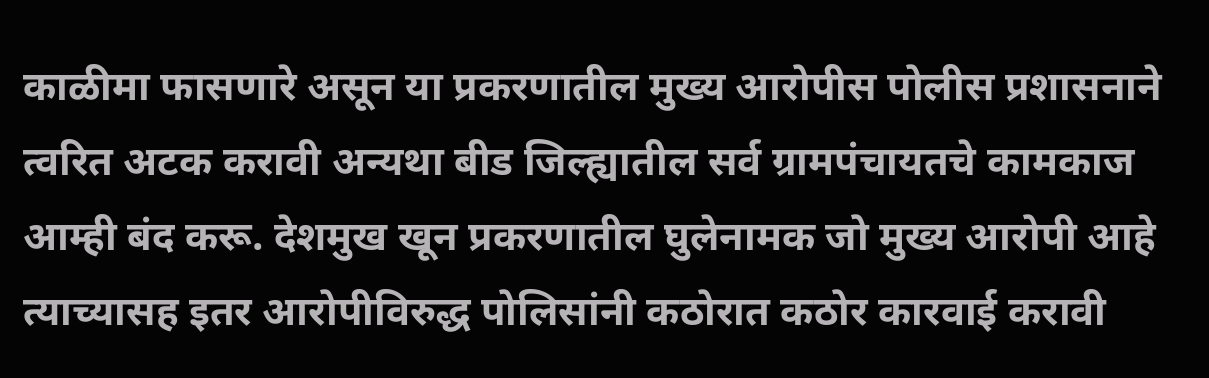काळीमा फासणारे असून या प्रकरणातील मुख्य आरोपीस पोलीस प्रशासनाने त्वरित अटक करावी अन्यथा बीड जिल्ह्यातील सर्व ग्रामपंचायतचे कामकाज आम्ही बंद करू. देशमुख खून प्रकरणातील घुलेनामक जो मुख्य आरोपी आहे त्याच्यासह इतर आरोपीविरुद्ध पोलिसांनी कठोरात कठोर कारवाई करावी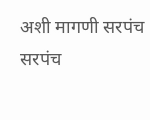अशी मागणी सरपंच सरपंच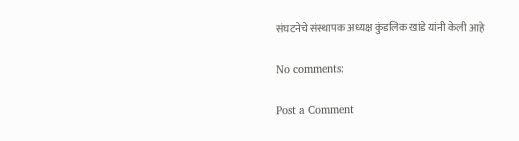संघटनेचे संस्थापक अध्यक्ष कुंडलिक खांडे यांनी केली आहे

No comments:

Post a Comment